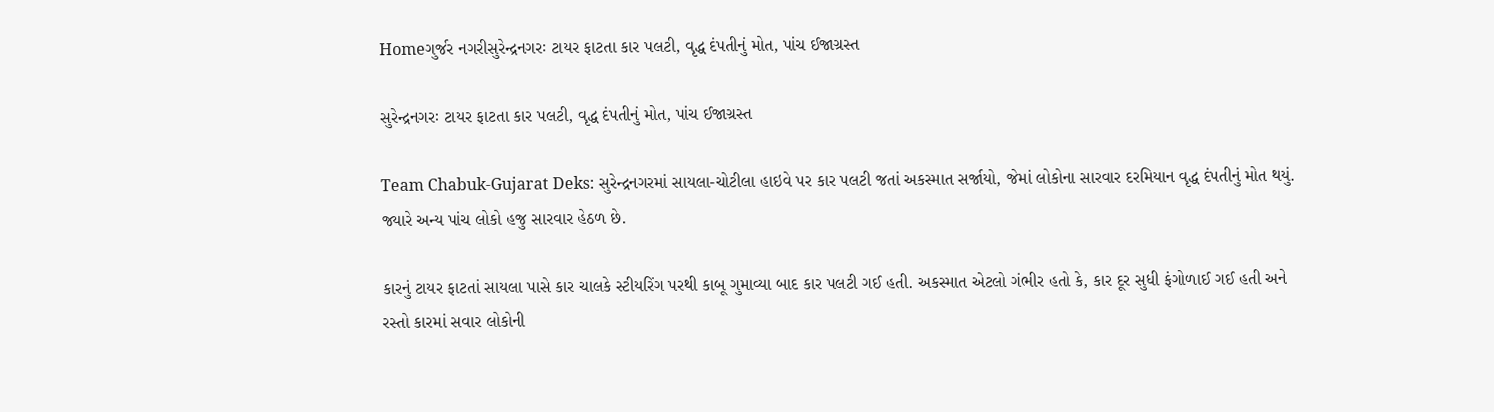Homeગુર્જર નગરીસુરેન્દ્રનગરઃ ટાયર ફાટતા કાર પલટી, વૃદ્ધ દંપતીનું મોત, પાંચ ઈજાગ્રસ્ત

સુરેન્દ્રનગરઃ ટાયર ફાટતા કાર પલટી, વૃદ્ધ દંપતીનું મોત, પાંચ ઈજાગ્રસ્ત

Team Chabuk-Gujarat Deks: સુરેન્દ્રનગરમાં સાયલા-ચોટીલા હાઇવે પર કાર પલટી જતાં અકસ્માત સર્જાયો, જેમાં લોકોના સારવાર દરમિયાન વૃદ્ધ દંપતીનું મોત થયું. જ્યારે અન્ય પાંચ લોકો હજુ સારવાર હેઠળ છે.

કારનું ટાયર ફાટતાં સાયલા પાસે કાર ચાલકે સ્ટીયરિંગ પરથી કાબૂ ગુમાવ્યા બાદ કાર પલટી ગઈ હતી. અકસ્માત એટલો ગંભીર હતો કે, કાર દૂર સુધી ફંગોળાઈ ગઈ હતી અને રસ્તો કારમાં સવાર લોકોની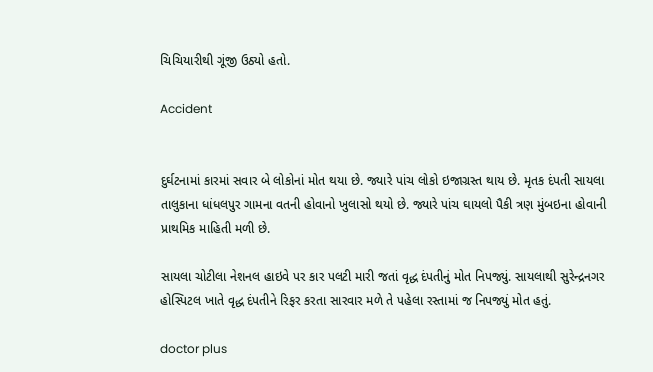ચિચિયારીથી ગૂંજી ઉઠ્યો હતો.

Accident


દુર્ઘટનામાં કારમાં સવાર બે લોકોનાં મોત થયા છે. જ્યારે પાંચ લોકો ઇજાગ્રસ્ત થાય છે. મૃતક દંપતી સાયલા તાલુકાના ધાંધલપુર ગામના વતની હોવાનો ખુલાસો થયો છે. જ્યારે પાંચ ઘાયલો પૈકી ત્રણ મુંબઇના હોવાની પ્રાથમિક માહિતી મળી છે.

સાયલા ચોટીલા નેશનલ હાઇવે પર કાર પલટી મારી જતાં વૃદ્ધ દંપતીનું મોત નિપજ્યું. સાયલાથી સુરેન્દ્રનગર હોસ્પિટલ ખાતે વૃદ્ધ દંપતીને રિફર કરતા સારવાર મળે તે પહેલા રસ્તામાં જ નિપજ્યું મોત હતું.

doctor plus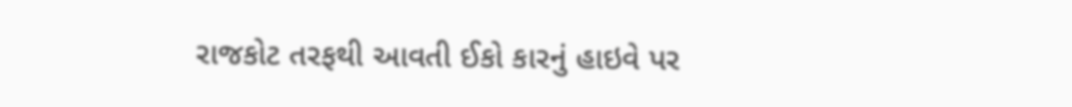રાજકોટ તરફથી આવતી ઈકો કારનું હાઇવે પર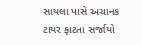સાયલા પાસે અચાનક ટાયર ફાટતા સર્જાયો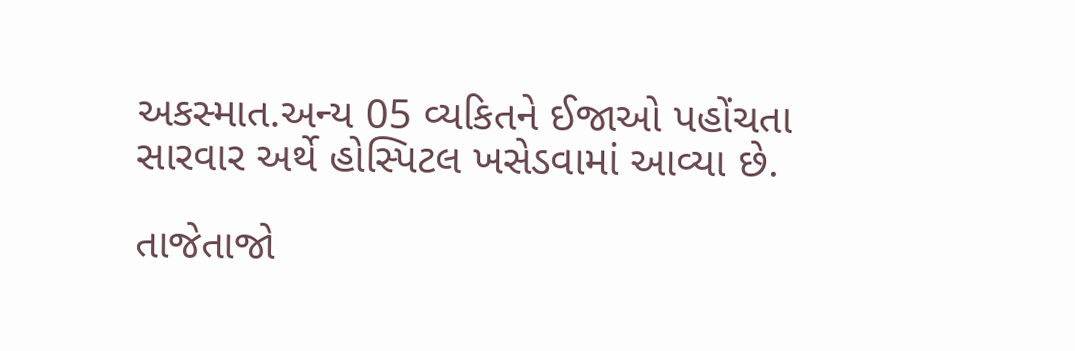અકસ્માત.અન્ય 05 વ્યકિતને ઈજાઓ પહોંચતા સારવાર અર્થે હોસ્પિટલ ખસેડવામાં આવ્યા છે.

તાજેતાજો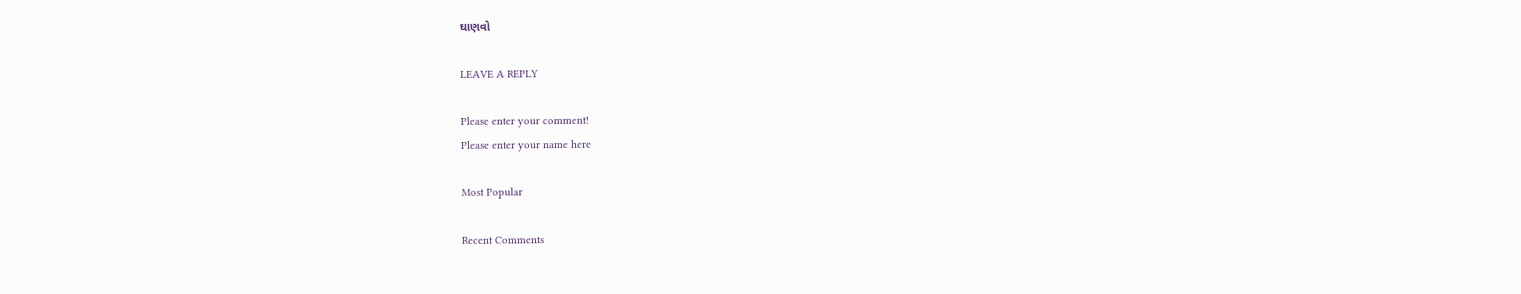ઘાણવો

LEAVE A REPLY

Please enter your comment!
Please enter your name here

Most Popular

Recent Comments